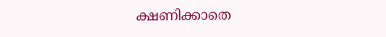ക്ഷണിക്കാതെ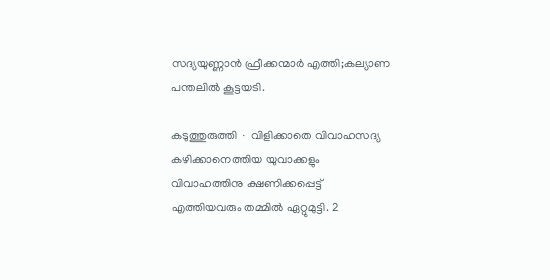സദ്യയുണ്ണാൻ ഫ്രീക്കന്മാർ എത്തി;കല്യാണ പന്തലിൽ കൂട്ടയടി.

കടുത്തുരുത്തി ∙ വിളിക്കാതെ വിവാഹസദ്യ കഴിക്കാനെത്തിയ യുവാക്കളും വിവാഹത്തിനു ക്ഷണിക്കപ്പെട്ട് എത്തിയവരും തമ്മിൽ ഏറ്റുമുട്ടി. 2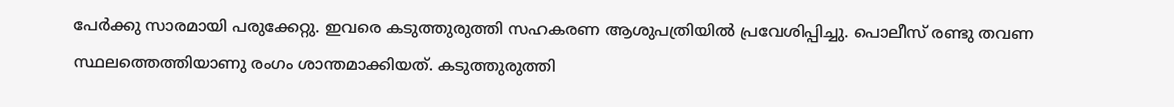പേർക്കു സാരമായി പരുക്കേറ്റു. ഇവരെ കടുത്തുരുത്തി സഹകരണ ആശുപത്രിയിൽ പ്രവേശിപ്പിച്ചു. പൊലീസ് രണ്ടു തവണ സ്ഥലത്തെത്തിയാണു രംഗം ശാന്തമാക്കിയത്. കടുത്തുരുത്തി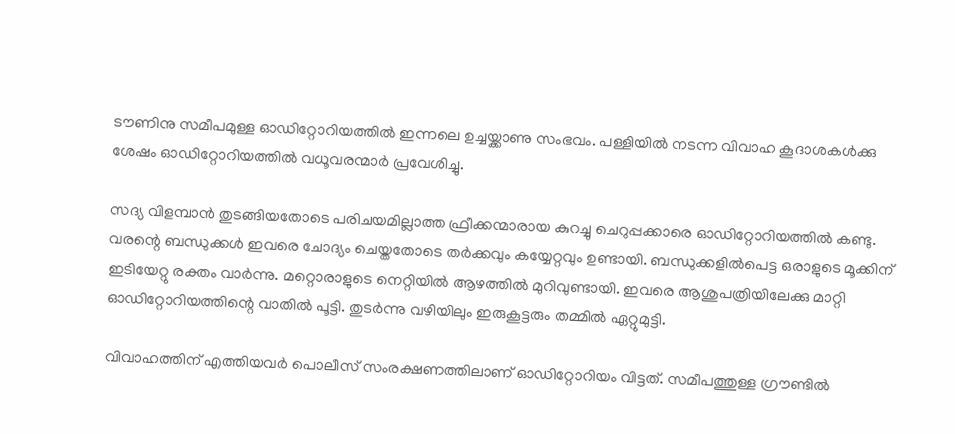ടൗണിനു സമീപമുള്ള ഓഡിറ്റോറിയത്തിൽ ഇന്നലെ ഉച്ചയ്ക്കാണു സംഭവം. പള്ളിയിൽ നടന്ന വിവാഹ കൂദാശകൾക്കു ശേഷം ഓഡിറ്റോറിയത്തിൽ വധൂവരന്മാർ പ്രവേശിച്ചു.

സദ്യ വിളമ്പാൻ തുടങ്ങിയതോടെ പരിചയമില്ലാത്ത ഫ്രീക്കന്മാരായ കുറച്ചു ചെറുപ്പക്കാരെ ഓഡിറ്റോറിയത്തിൽ കണ്ടു. വരന്റെ ബന്ധുക്കൾ ഇവരെ ചോദ്യം ചെയ്തതോടെ തർക്കവും കയ്യേറ്റവും ഉണ്ടായി. ബന്ധുക്കളിൽപെട്ട ഒരാളുടെ മൂക്കിന് ഇടിയേറ്റു രക്തം വാർന്നു. മറ്റൊരാളുടെ നെറ്റിയിൽ ആഴത്തിൽ മുറിവുണ്ടായി. ഇവരെ ആശുപത്രിയിലേക്കു മാറ്റി ഓഡിറ്റോറിയത്തിന്റെ വാതിൽ പൂട്ടി. തുടർന്നു വഴിയിലും ഇരുകൂട്ടരും തമ്മിൽ ഏറ്റുമുട്ടി.

വിവാഹത്തിന് എത്തിയവർ പൊലീസ് സംരക്ഷണത്തിലാണ് ഓഡിറ്റോറിയം വിട്ടത്. സമീപത്തുള്ള ഗ്രൗണ്ടിൽ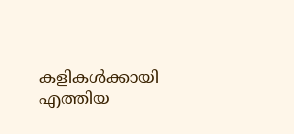കളികൾക്കായി എത്തിയ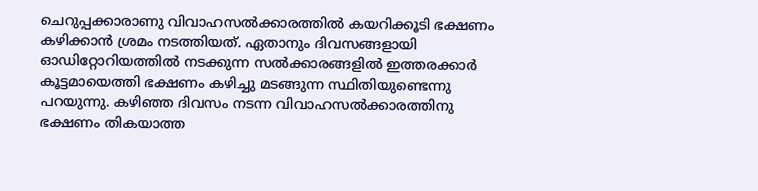ചെറുപ്പക്കാരാണു വിവാഹസൽക്കാരത്തിൽ കയറിക്കൂടി ഭക്ഷണം കഴിക്കാൻ ശ്രമം നടത്തിയത്. ഏതാനും ദിവസങ്ങളായി ഓഡിറ്റോറിയത്തിൽ നടക്കുന്ന സൽക്കാരങ്ങളിൽ ഇത്തരക്കാർ കൂട്ടമായെത്തി ഭക്ഷണം കഴിച്ചു മടങ്ങുന്ന സ്ഥിതിയുണ്ടെന്നു പറയുന്നു. കഴിഞ്ഞ ദിവസം നടന്ന വിവാഹസൽക്കാരത്തിനു ഭക്ഷണം തികയാത്ത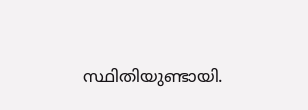സ്ഥിതിയുണ്ടായി.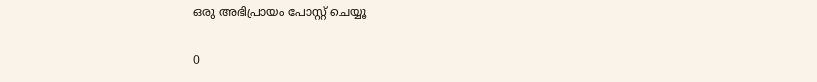ഒരു അഭിപ്രായം പോസ്റ്റ് ചെയ്യൂ

0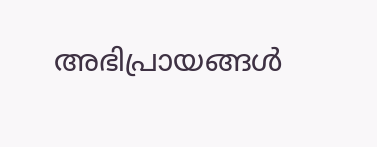അഭിപ്രായങ്ങള്‍